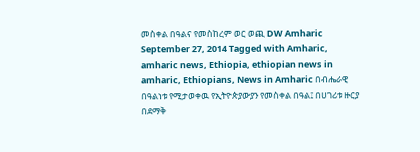መስቀል በዓልና የመስከረም ወር ወጪ DW Amharic September 27, 2014 Tagged with Amharic, amharic news, Ethiopia, ethiopian news in amharic, Ethiopians, News in Amharic በብሔራዊ በዓልነቱ የሚታወቀዉ የኢትዮጵያውያን የመስቀል በዓል፤ በሀገሪቱ ዙርያ በደማቅ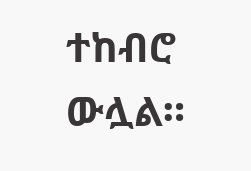ተከብሮ ውሏል።